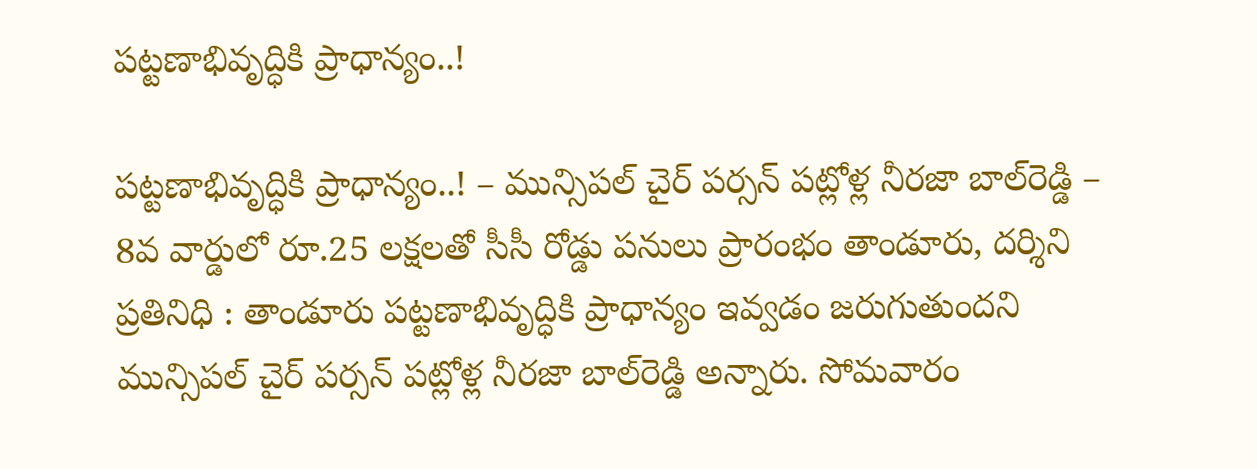పట్టణాభివృద్ధికి ప్రాధాన్యం..!

పట్టణాభివృద్ధికి ప్రాధాన్యం..! – మున్సిపల్ చైర్ పర్సన్ పట్లోళ్ల నీరజా బాల్‌రెడ్డి – 8వ వార్డులో రూ.25 లక్షలతో సీసీ రోడ్డు పనులు ప్రారంభం తాండూరు, దర్శిని ప్రతినిధి : తాండూరు పట్టణాభివృద్ధికి ప్రాధాన్యం ఇవ్వడం జరుగుతుందని మున్సిపల్ చైర్ పర్సన్ పట్లోళ్ల నీరజా బాల్‌రెడ్డి అన్నారు. సోమవారం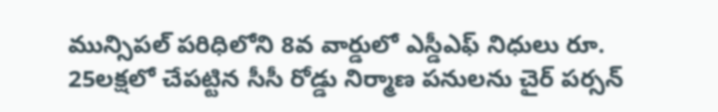మున్సిపల్ పరిధిలోని 8వ వార్డులో ఎస్డీఎఫ్‌ నిధులు రూ. 25లక్షలో చేపట్టిన సీసీ రోడ్డు నిర్మాణ పనులను చైర్ పర్సన్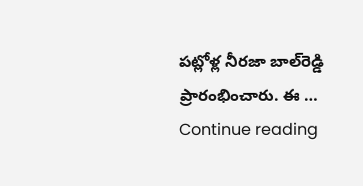పట్లోళ్ల నీరజా బాల్‌రెడ్డి ప్రారంభించారు. ఈ … Continue reading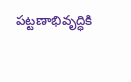పట్టణాభివృద్ధికి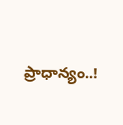ప్రాధాన్యం..!